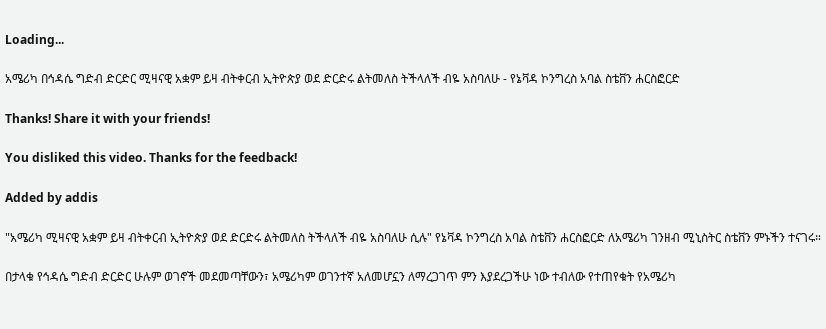Loading...

አሜሪካ በኅዳሴ ግድብ ድርድር ሚዛናዊ አቋም ይዛ ብትቀርብ ኢትዮጵያ ወደ ድርድሩ ልትመለስ ትችላለች ብዬ አስባለሁ - የኔቫዳ ኮንግረስ አባል ስቴቨን ሐርስፎርድ

Thanks! Share it with your friends!

You disliked this video. Thanks for the feedback!

Added by addis

"አሜሪካ ሚዛናዊ አቋም ይዛ ብትቀርብ ኢትዮጵያ ወደ ድርድሩ ልትመለስ ትችላለች ብዬ አስባለሁ ሲሉ" የኔቫዳ ኮንግረስ አባል ስቴቨን ሐርስፎርድ ለአሜሪካ ገንዘብ ሚኒስትር ስቴቨን ምኑችን ተናገሩ።

በታላቁ የኅዳሴ ግድብ ድርድር ሁሉም ወገኖች መደመጣቸውን፣ አሜሪካም ወገንተኛ አለመሆኗን ለማረጋገጥ ምን እያደረጋችሁ ነው ተብለው የተጠየቁት የአሜሪካ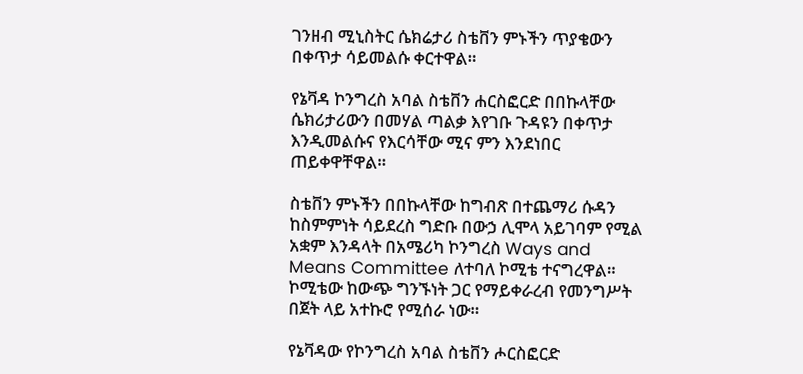ገንዘብ ሚኒስትር ሴክሬታሪ ስቴቨን ምኑችን ጥያቄውን በቀጥታ ሳይመልሱ ቀርተዋል።

የኔቫዳ ኮንግረስ አባል ስቴቨን ሐርስፎርድ በበኩላቸው ሴክሪታሪውን በመሃል ጣልቃ እየገቡ ጉዳዩን በቀጥታ እንዲመልሱና የእርሳቸው ሚና ምን እንደነበር ጠይቀዋቸዋል።

ስቴቨን ምኑችን በበኩላቸው ከግብጽ በተጨማሪ ሱዳን ከስምምነት ሳይደረስ ግድቡ በውኃ ሊሞላ አይገባም የሚል አቋም እንዳላት በአሜሪካ ኮንግረስ Ways and Means Committee ለተባለ ኮሚቴ ተናግረዋል። ኮሚቴው ከውጭ ግንኙነት ጋር የማይቀራረብ የመንግሥት በጀት ላይ አተኩሮ የሚሰራ ነው።

የኔቫዳው የኮንግረስ አባል ስቴቨን ሖርስፎርድ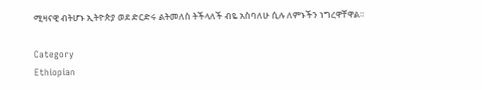ሚዛናዊ ብትሆኑ ኢትዮጵያ ወደ ድርድሩ ልትመለስ ትችላለች ብዬ አስባለሁ ሲሉ ለምኑችን ነግረዋቸዋል።

Category
Ethiopian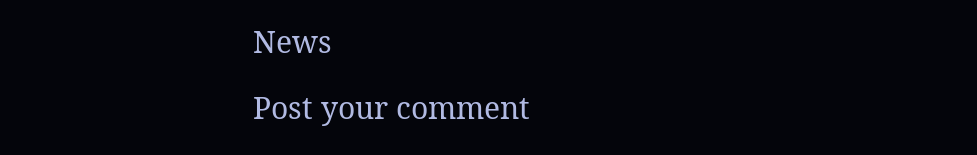News

Post your comment